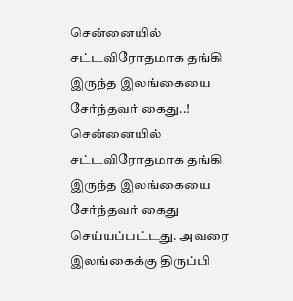சென்னையில் சட்டவிரோதமாக தங்கி இருந்த இலங்கையை சேர்ந்தவர் கைது..!
சென்னையில் சட்டவிரோதமாக தங்கி இருந்த இலங்கையை சேர்ந்தவர் கைது செய்யப்பட்டது. அவரை இலங்கைக்கு திருப்பி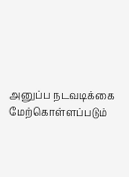அனுப்ப நடவடிக்கை மேற்கொள்ளப்படும்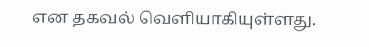என தகவல் வெளியாகியுள்ளது.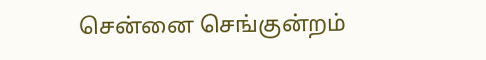சென்னை செங்குன்றம்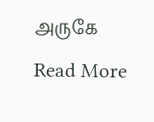அருகே
Read More